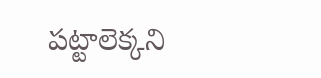పట్టాలెక్కని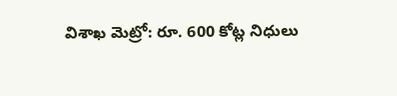విశాఖ మెట్రో: రూ. 600 కోట్ల నిధులు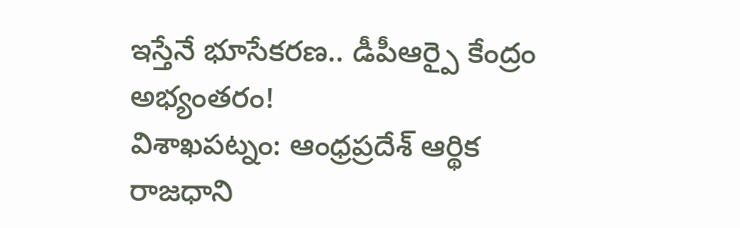ఇస్తేనే భూసేకరణ.. డీపీఆర్పై కేంద్రం అభ్యంతరం!
విశాఖపట్నం: ఆంధ్రప్రదేశ్ ఆర్థిక రాజధాని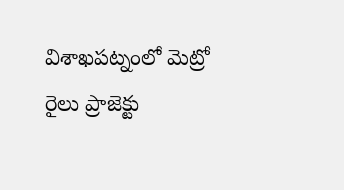విశాఖపట్నంలో మెట్రో రైలు ప్రాజెక్టు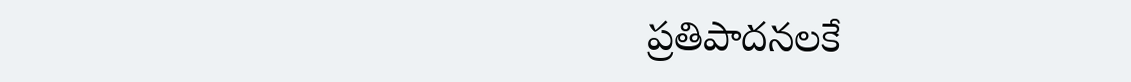ప్రతిపాదనలకే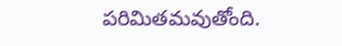పరిమితమవుతోంది.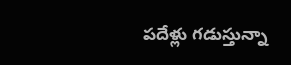పదేళ్లు గడుస్తున్నా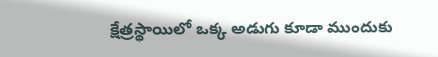క్షేత్రస్థాయిలో ఒక్క అడుగు కూడా ముందుకు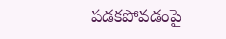పడకపోవడంపై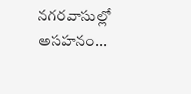నగరవాసుల్లో అసహనం...